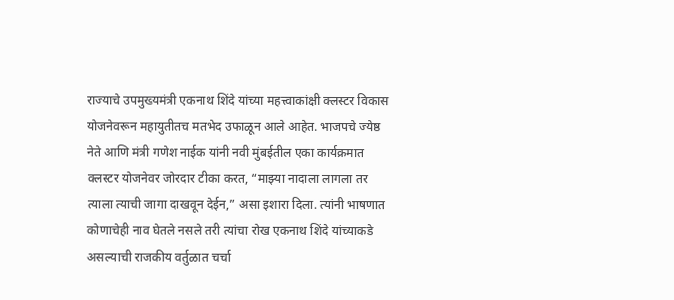राज्याचे उपमुख्यमंत्री एकनाथ शिंदे यांच्या महत्त्वाकांक्षी क्लस्टर विकास योजनेवरून महायुतीतच मतभेद उफाळून आले आहेत. भाजपचे ज्येष्ठ नेते आणि मंत्री गणेश नाईक यांनी नवी मुंबईतील एका कार्यक्रमात क्लस्टर योजनेवर जोरदार टीका करत, “माझ्या नादाला लागला तर त्याला त्याची जागा दाखवून देईन,” असा इशारा दिला. त्यांनी भाषणात कोणाचेही नाव घेतले नसले तरी त्यांचा रोख एकनाथ शिंदे यांच्याकडे असल्याची राजकीय वर्तुळात चर्चा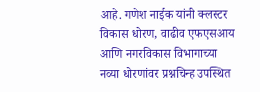आहे. गणेश नाईक यांनी क्लस्टर विकास धोरण, वाढीव एफएसआय आणि नगरविकास विभागाच्या नव्या धोरणांवर प्रश्नचिन्ह उपस्थित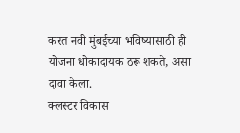करत नवी मुंबईच्या भविष्यासाठी ही योजना धोकादायक ठरू शकते, असा दावा केला.
क्लस्टर विकास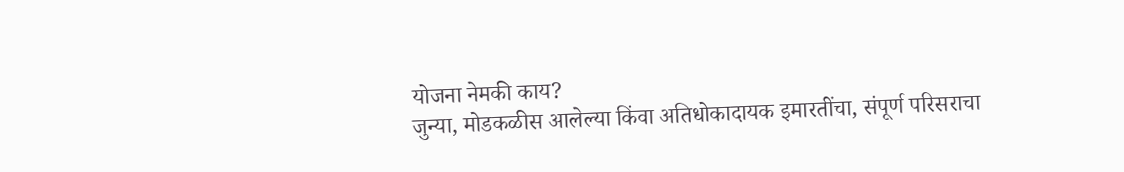योजना नेमकी काय?
जुन्या, मोडकळीस आलेल्या किंवा अतिधोकादायक इमारतींचा, संपूर्ण परिसराचा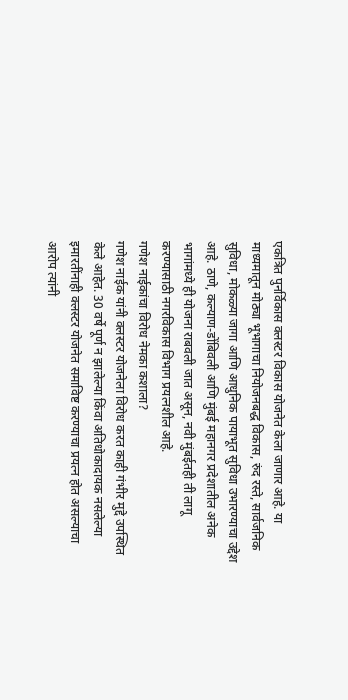एकत्रित पुनर्विकास क्लस्टर विकास योजनेत केला जाणार आहे. या माध्यमातून मोठ्या भूभागाचा नियोजनबद्ध विकास, रुंद रस्ते, सार्वजनिक सुविधा, मोकळ्या जागा आणि आधुनिक पायाभूत सुविधा उभारण्याचा उद्देश आहे. ठाणे, कल्याण-डोंबिवली आणि मुंबई महानगर प्रदेशातील अनेक भागांमध्ये ही योजना राबवली जात असून, नवी मुंबईतही ती लागू करण्यासाठी नगरविकास विभाग प्रयत्नशील आहे.
गणेश नाईकांचा विरोध नेमका कशाला?
गणेश नाईक यांनी क्लस्टर योजनेला विरोध करत काही गंभीर मुद्दे उपस्थित केले आहेत. 30 वर्षे पूर्ण न झालेल्या किंवा अतिधोकादायक नसलेल्या इमारतींनाही क्लस्टर योजनेत समाविष्ट करण्याचा प्रयत्न होत असल्याचा आरोप त्यांनी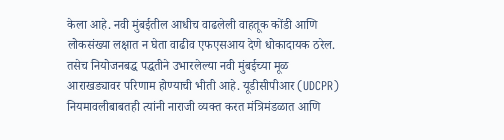केला आहे. नवी मुंबईतील आधीच वाढलेली वाहतूक कोंडी आणि लोकसंख्या लक्षात न घेता वाढीव एफएसआय देणे धोकादायक ठरेल. तसेच नियोजनबद्ध पद्धतीने उभारलेल्या नवी मुंबईच्या मूळ आराखड्यावर परिणाम होण्याची भीती आहे. यूडीसीपीआर (UDCPR) नियमावलीबाबतही त्यांनी नाराजी व्यक्त करत मंत्रिमंडळात आणि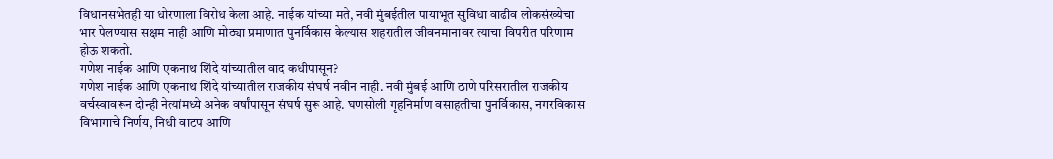विधानसभेतही या धोरणाला विरोध केला आहे. नाईक यांच्या मते, नवी मुंबईतील पायाभूत सुविधा वाढीव लोकसंख्येचा भार पेलण्यास सक्षम नाही आणि मोठ्या प्रमाणात पुनर्विकास केल्यास शहरातील जीवनमानावर त्याचा विपरीत परिणाम होऊ शकतो.
गणेश नाईक आणि एकनाथ शिंदे यांच्यातील वाद कधीपासून?
गणेश नाईक आणि एकनाथ शिंदे यांच्यातील राजकीय संघर्ष नवीन नाही. नवी मुंबई आणि ठाणे परिसरातील राजकीय वर्चस्वावरून दोन्ही नेत्यांमध्ये अनेक वर्षांपासून संघर्ष सुरू आहे. घणसोली गृहनिर्माण वसाहतीचा पुनर्विकास, नगरविकास विभागाचे निर्णय, निधी वाटप आणि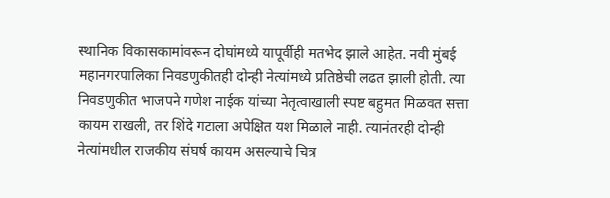स्थानिक विकासकामांवरून दोघांमध्ये यापूर्वीही मतभेद झाले आहेत. नवी मुंबई महानगरपालिका निवडणुकीतही दोन्ही नेत्यांमध्ये प्रतिष्ठेची लढत झाली होती. त्या निवडणुकीत भाजपने गणेश नाईक यांच्या नेतृत्वाखाली स्पष्ट बहुमत मिळवत सत्ता कायम राखली, तर शिंदे गटाला अपेक्षित यश मिळाले नाही. त्यानंतरही दोन्ही नेत्यांमधील राजकीय संघर्ष कायम असल्याचे चित्र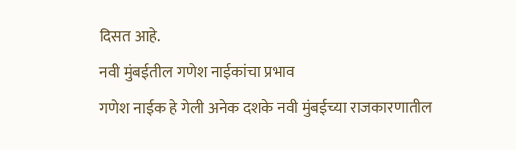दिसत आहे.
नवी मुंबईतील गणेश नाईकांचा प्रभाव
गणेश नाईक हे गेली अनेक दशके नवी मुंबईच्या राजकारणातील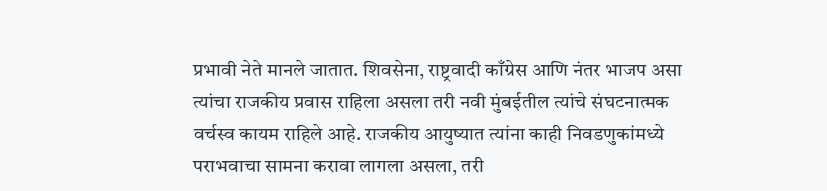प्रभावी नेते मानले जातात. शिवसेना, राष्ट्रवादी काँग्रेस आणि नंतर भाजप असा त्यांचा राजकीय प्रवास राहिला असला तरी नवी मुंबईतील त्यांचे संघटनात्मक वर्चस्व कायम राहिले आहे. राजकीय आयुष्यात त्यांना काही निवडणुकांमध्ये पराभवाचा सामना करावा लागला असला, तरी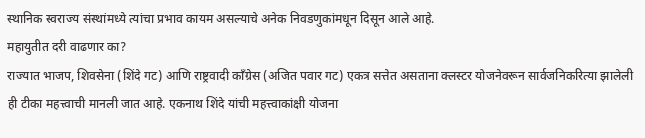स्थानिक स्वराज्य संस्थांमध्ये त्यांचा प्रभाव कायम असल्याचे अनेक निवडणुकांमधून दिसून आले आहे.
महायुतीत दरी वाढणार का?
राज्यात भाजप, शिवसेना (शिंदे गट) आणि राष्ट्रवादी काँग्रेस (अजित पवार गट) एकत्र सत्तेत असताना क्लस्टर योजनेवरून सार्वजनिकरित्या झालेली ही टीका महत्त्वाची मानली जात आहे. एकनाथ शिंदे यांची महत्त्वाकांक्षी योजना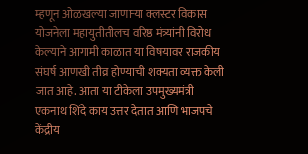म्हणून ओळखल्या जाणाऱ्या क्लस्टर विकास योजनेला महायुतीतीलच वरिष्ठ मंत्र्यांनी विरोध केल्याने आगामी काळात या विषयावर राजकीय संघर्ष आणखी तीव्र होण्याची शक्यता व्यक्त केली जात आहे. आता या टीकेला उपमुख्यमंत्री एकनाथ शिंदे काय उत्तर देतात आणि भाजपचे केंद्रीय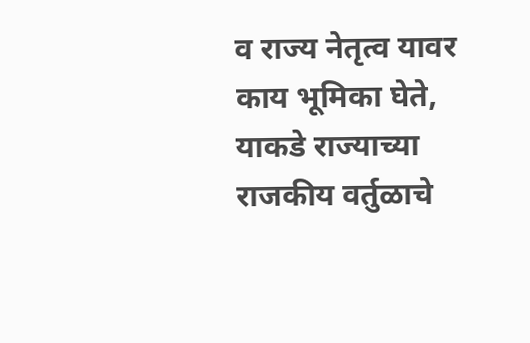व राज्य नेतृत्व यावर काय भूमिका घेते, याकडे राज्याच्या राजकीय वर्तुळाचे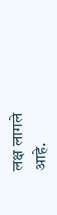लक्ष लागले आहे.